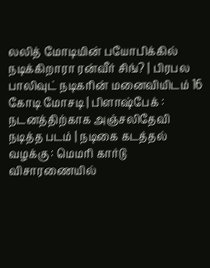லலித் மோடியின் பயோபிக்கில் நடிக்கிறாரா ரன்வீர் சிங்? | பிரபல பாலிவுட் நடிகரின் மனைவியிடம் 16 கோடி மோசடி | பிளாஷ்பேக் : நடனத்திற்காக அஞ்சலிதேவி நடித்த படம் | நடிகை கடத்தல் வழக்கு : மெமரி கார்டு விசாரணையில்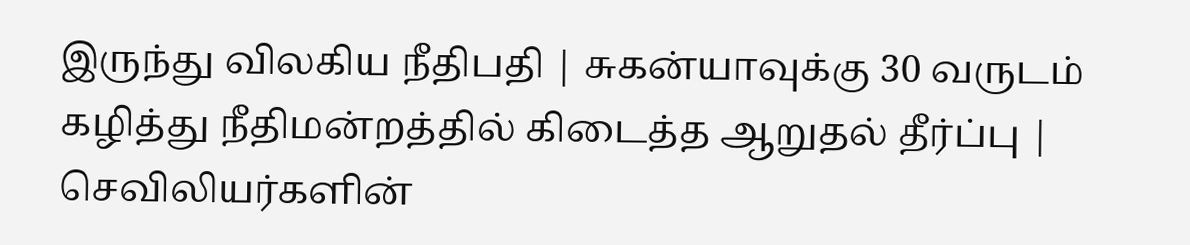இருந்து விலகிய நீதிபதி | சுகன்யாவுக்கு 30 வருடம் கழித்து நீதிமன்றத்தில் கிடைத்த ஆறுதல் தீர்ப்பு | செவிலியர்களின்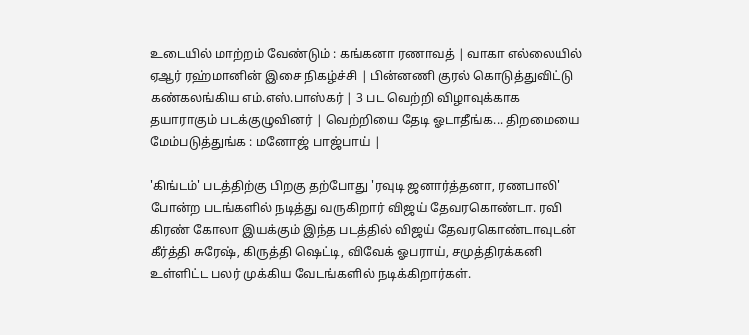உடையில் மாற்றம் வேண்டும் : கங்கனா ரணாவத் | வாகா எல்லையில் ஏஆர் ரஹ்மானின் இசை நிகழ்ச்சி | பின்னணி குரல் கொடுத்துவிட்டு கண்கலங்கிய எம்.எஸ்.பாஸ்கர் | 3 பட வெற்றி விழாவுக்காக தயாராகும் படக்குழுவினர் | வெற்றியை தேடி ஓடாதீங்க... திறமையை மேம்படுத்துங்க : மனோஜ் பாஜ்பாய் |

'கிங்டம்' படத்திற்கு பிறகு தற்போது 'ரவுடி ஜனார்த்தனா, ரணபாலி' போன்ற படங்களில் நடித்து வருகிறார் விஜய் தேவரகொண்டா. ரவி கிரண் கோலா இயக்கும் இந்த படத்தில் விஜய் தேவரகொண்டாவுடன் கீர்த்தி சுரேஷ், கிருத்தி ஷெட்டி, விவேக் ஓபராய், சமுத்திரக்கனி உள்ளிட்ட பலர் முக்கிய வேடங்களில் நடிக்கிறார்கள்.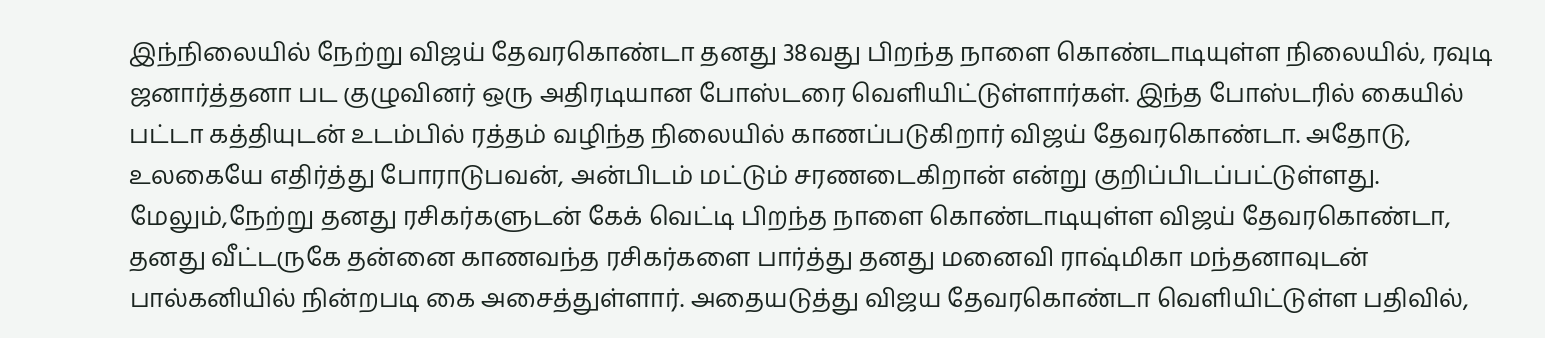இந்நிலையில் நேற்று விஜய் தேவரகொண்டா தனது 38வது பிறந்த நாளை கொண்டாடியுள்ள நிலையில், ரவுடி ஜனார்த்தனா பட குழுவினர் ஒரு அதிரடியான போஸ்டரை வெளியிட்டுள்ளார்கள். இந்த போஸ்டரில் கையில் பட்டா கத்தியுடன் உடம்பில் ரத்தம் வழிந்த நிலையில் காணப்படுகிறார் விஜய் தேவரகொண்டா. அதோடு, உலகையே எதிர்த்து போராடுபவன், அன்பிடம் மட்டும் சரணடைகிறான் என்று குறிப்பிடப்பட்டுள்ளது.
மேலும்,நேற்று தனது ரசிகர்களுடன் கேக் வெட்டி பிறந்த நாளை கொண்டாடியுள்ள விஜய் தேவரகொண்டா, தனது வீட்டருகே தன்னை காணவந்த ரசிகர்களை பார்த்து தனது மனைவி ராஷ்மிகா மந்தனாவுடன் பால்கனியில் நின்றபடி கை அசைத்துள்ளார். அதையடுத்து விஜய தேவரகொண்டா வெளியிட்டுள்ள பதிவில்,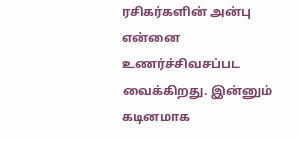ரசிகர்களின் அன்பு என்னை உணர்ச்சிவசப்பட வைக்கிறது. இன்னும் கடினமாக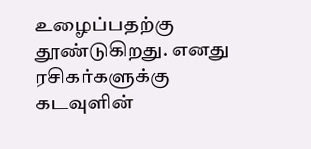உழைப்பதற்கு தூண்டுகிறது. எனது ரசிகர்களுக்கு கடவுளின்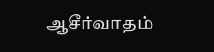ஆசீர்வாதம்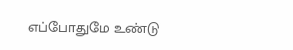எப்போதுமே உண்டு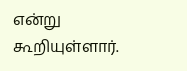என்று கூறியுள்ளார்.